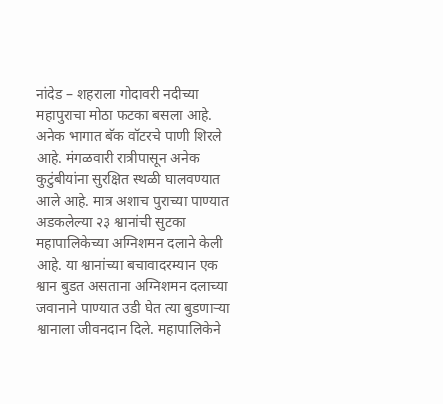नांदेड – शहराला गोदावरी नदीच्या महापुराचा मोठा फटका बसला आहे. अनेक भागात बॅक वॉटरचे पाणी शिरले आहे. मंगळवारी रात्रीपासून अनेक कुटुंबीयांना सुरक्षित स्थळी घालवण्यात आले आहे. मात्र अशाच पुराच्या पाण्यात अडकलेल्या २३ श्वानांची सुटका महापालिकेच्या अग्निशमन दलाने केली आहे. या श्वानांच्या बचावादरम्यान एक श्वान बुडत असताना अग्निशमन दलाच्या जवानाने पाण्यात उडी घेत त्या बुडणाऱ्या श्वानाला जीवनदान दिले. महापालिकेने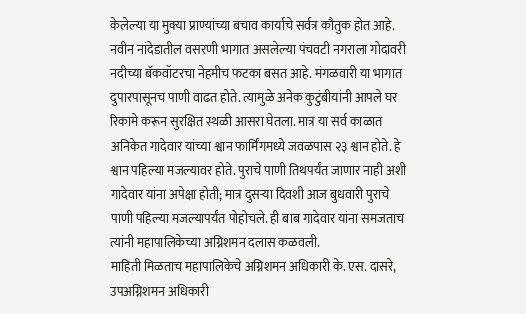केलेल्या या मुक्या प्राण्यांच्या बचाव कार्याचे सर्वत्र कौतुक होत आहे.
नवीन नांदेडातील वसरणी भागात असलेल्या पंचवटी नगराला गोदावरी नदीच्या बॅकवॉटरचा नेहमीच फटका बसत आहे. मंगळवारी या भागात दुपारपासूनच पाणी वाढत होते. त्यामुळे अनेक कुटुंबीयांनी आपले घर रिकामे करून सुरक्षित स्थळी आसरा घेतला. मात्र या सर्व काळात अनिकेत गादेवार यांच्या श्वान फार्मिंगमध्ये जवळपास २३ श्वान होते. हे श्वान पहिल्या मजल्यावर होते. पुराचे पाणी तिथपर्यंत जाणार नाही अशी गादेवार यांना अपेक्षा होती; मात्र दुसऱ्या दिवशी आज बुधवारी पुराचे पाणी पहिल्या मजल्यापर्यंत पोहोचले. ही बाब गादेवार यांना समजताच त्यांनी महापालिकेच्या अग्निशमन दलास कळवली.
माहिती मिळताच महापालिकेचे अग्निशमन अधिकारी के. एस. दासरे, उपअग्निशमन अधिकारी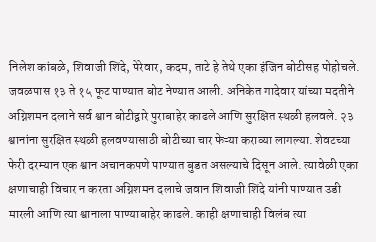निलेश कांबळे, शिवाजी शिंदे, पेरेवार, कदम, ताटे हे तेथे एका इंजिन बोटीसह पोहोचले. जवळपास १३ ते १५ फूट पाण्यात बोट नेण्यात आली. अनिकेत गादेवार यांच्या मदतीने अग्निशमन दलाने सर्व श्वान बोटीद्वारे पुराबाहेर काढले आणि सुरक्षित स्थळी हलवले. २३ श्वानांना सुरक्षित स्थळी हलवण्यासाठी बोटीच्या चार फेऱ्या कराव्या लागल्या. शेवटच्या फेरी दरम्यान एक श्वान अचानकपणे पाण्यात बुडत असल्याचे दिसून आले. त्यावेळी एका क्षणाचाही विचार न करता अग्निशमन दलाचे जवान शिवाजी शिंदे यांनी पाण्यात उडी मारली आणि त्या श्वानाला पाण्याबाहेर काढले. काही क्षणाचाही विलंब त्या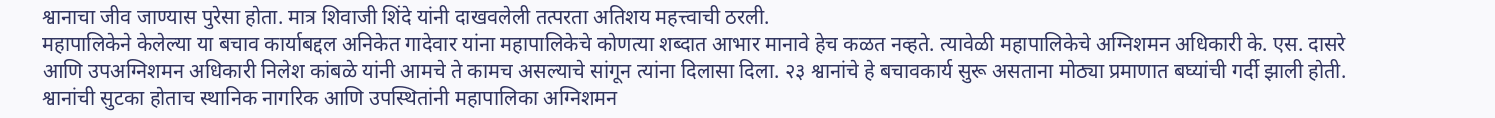श्वानाचा जीव जाण्यास पुरेसा होता. मात्र शिवाजी शिंदे यांनी दाखवलेली तत्परता अतिशय महत्त्वाची ठरली.
महापालिकेने केलेल्या या बचाव कार्याबद्दल अनिकेत गादेवार यांना महापालिकेचे कोणत्या शब्दात आभार मानावे हेच कळत नव्हते. त्यावेळी महापालिकेचे अग्निशमन अधिकारी के. एस. दासरे आणि उपअग्निशमन अधिकारी निलेश कांबळे यांनी आमचे ते कामच असल्याचे सांगून त्यांना दिलासा दिला. २३ श्वानांचे हे बचावकार्य सुरू असताना मोठ्या प्रमाणात बघ्यांची गर्दी झाली होती. श्वानांची सुटका होताच स्थानिक नागरिक आणि उपस्थितांनी महापालिका अग्निशमन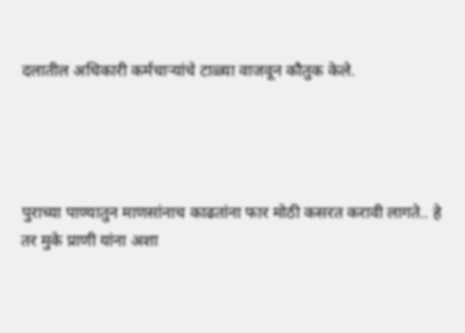दलातील अधिकारी कर्मचाऱ्यांचे टाळ्या वाजवून कौतुक केले.




पुराच्या पाण्यातुन माणसांनाच काढतांना फार मोठी कसरत करावी लागते.. हे तर मुके प्राणी यांना अशा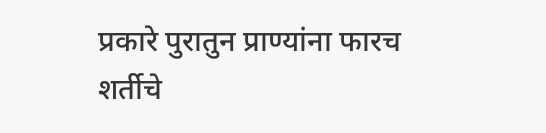प्रकारे पुरातुन प्राण्यांना फारच शर्तीचे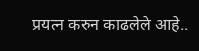प्रयत्न करुन काढलेले आहे..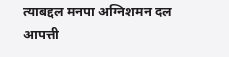त्याबद्दल मनपा अग्निशमन दल आपत्ती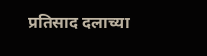प्रतिसाद दलाच्या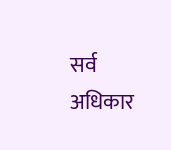सर्व अधिकार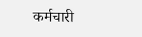कर्मचारी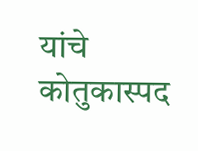यांचे कोतुकास्पद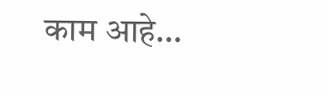काम आहे…